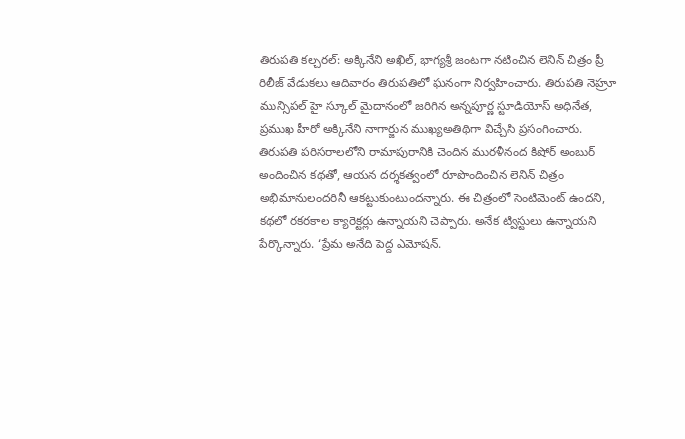తిరుపతి కల్చరల్: అక్కినేని అఖిల్, భాగ్యశ్రీ జంటగా నటించిన లెనిన్ చిత్రం ప్రీ రిలీజ్ వేడుకలు ఆదివారం తిరుపతిలో ఘనంగా నిర్వహించారు. తిరుపతి నెహ్రూ మున్సిపల్ హై స్కూల్ మైదానంలో జరిగిన అన్నపూర్ణ స్టూడియోస్ అధినేత, ప్రముఖ హీరో అక్కినేని నాగార్జున ముఖ్యఅతిథిగా విచ్చేసి ప్రసంగించారు. తిరుపతి పరిసరాలలోని రామాపురానికి చెందిన మురళీనంద కిషోర్ అంబుర్ అందించిన కథతో, ఆయన దర్శకత్వంలో రూపొందించిన లెనిన్ చిత్రం అభిమానులందరినీ ఆకట్టుకుంటుందన్నారు. ఈ చిత్రంలో సెంటిమెంట్ ఉందని, కథలో రకరకాల క్యారెక్టర్లు ఉన్నాయని చెప్పారు. అనేక ట్విస్టులు ఉన్నాయని పేర్కొన్నారు. ‘ప్రేమ అనేది పెద్ద ఎమోషన్.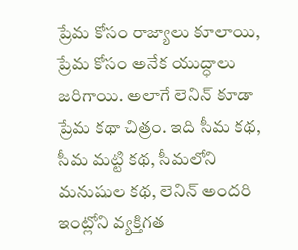ప్రేమ కోసం రాజ్యాలు కూలాయి, ప్రేమ కోసం అనేక యుద్ధాలు జరిగాయి. అలాగే లెనిన్ కూడా ప్రేమ కథా చిత్రం. ఇది సీమ కథ, సీమ మట్టి కథ, సీమలోని మనుషుల కథ, లెనిన్ అందరి ఇంట్లోని వ్యక్తిగత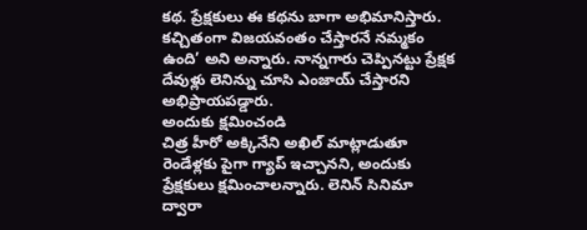కథ. ప్రేక్షకులు ఈ కథను బాగా అభిమానిస్తారు. కచ్చితంగా విజయవంతం చేస్తారనే నమ్మకం ఉంది’ అని అన్నారు. నాన్నగారు చెప్పినట్టు ప్రేక్షక దేవుళ్లు లెనిన్ను చూసి ఎంజాయ్ చేస్తారని అభిప్రాయపడ్డారు.
అందుకు క్షమించండి
చిత్ర హీరో అక్కినేని అఖిల్ మాట్లాడుతూ రెండేళ్లకు పైగా గ్యాప్ ఇచ్చానని, అందుకు ప్రేక్షకులు క్షమించాలన్నారు. లెనిన్ సినిమా ద్వారా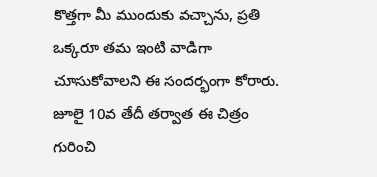కొత్తగా మీ ముందుకు వచ్చాను, ప్రతి ఒక్కరూ తమ ఇంటి వాడిగా చూసుకోవాలని ఈ సందర్భంగా కోరారు. జూలై 10వ తేదీ తర్వాత ఈ చిత్రం గురించి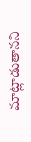మాట్లాడుతానని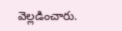వెల్లడించారు.